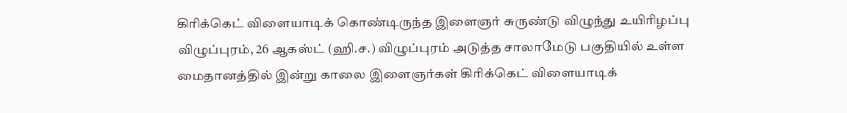கிரிக்கெட் விளையாடிக் கொண்டிருந்த இளைஞர் சுருண்டு விழுந்து உயிரிழப்பு
விழுப்புரம், 26 ஆகஸ்ட் (ஹி.ச.) விழுப்புரம் அடுத்த சாலாமேடு பகுதியில் உள்ள மைதானத்தில் இன்று காலை இளைஞர்கள் கிரிக்கெட் விளையாடிக்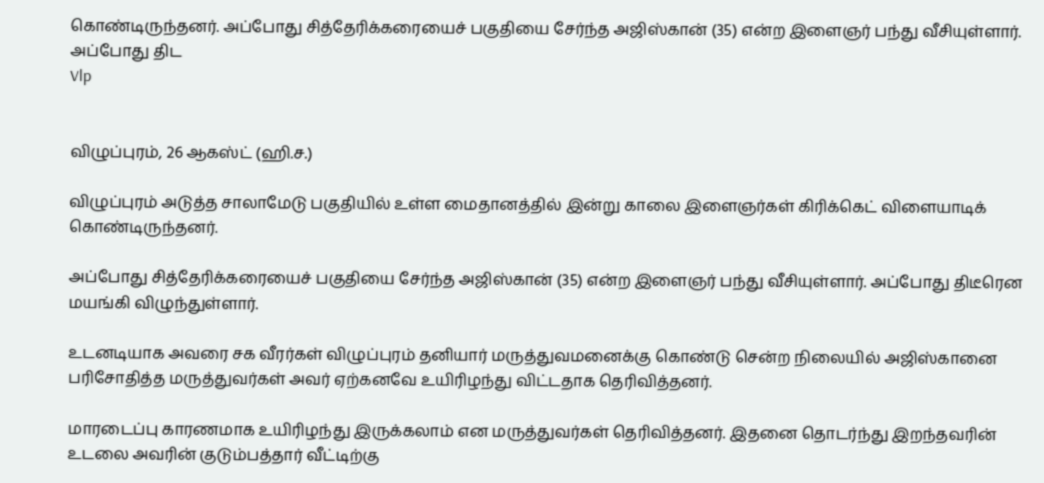கொண்டிருந்தனர். அப்போது சித்தேரிக்கரையைச் பகுதியை சேர்ந்த அஜிஸ்கான் (35) என்ற இளைஞர் பந்து வீசியுள்ளார். அப்போது திட
Vlp


விழுப்புரம், 26 ஆகஸ்ட் (ஹி.ச.)

விழுப்புரம் அடுத்த சாலாமேடு பகுதியில் உள்ள மைதானத்தில் இன்று காலை இளைஞர்கள் கிரிக்கெட் விளையாடிக் கொண்டிருந்தனர்.

அப்போது சித்தேரிக்கரையைச் பகுதியை சேர்ந்த அஜிஸ்கான் (35) என்ற இளைஞர் பந்து வீசியுள்ளார். அப்போது திடீரென மயங்கி விழுந்துள்ளார்.

உடனடியாக அவரை சக வீரர்கள் விழுப்புரம் தனியார் மருத்துவமனைக்கு கொண்டு சென்ற நிலையில் அஜிஸ்கானை பரிசோதித்த மருத்துவர்கள் அவர் ஏற்கனவே உயிரிழந்து விட்டதாக தெரிவித்தனர்.

மாரடைப்பு காரணமாக உயிரிழந்து இருக்கலாம் என மருத்துவர்கள் தெரிவித்தனர். இதனை தொடர்ந்து இறந்தவரின் உடலை அவரின் குடும்பத்தார் வீட்டிற்கு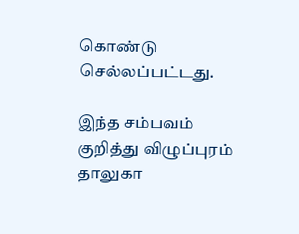கொண்டு செல்லப்பட்டது.

இந்த சம்பவம் குறித்து விழுப்புரம் தாலுகா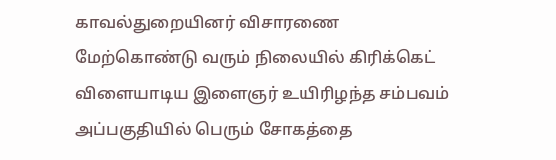காவல்துறையினர் விசாரணை மேற்கொண்டு வரும் நிலையில் கிரிக்கெட் விளையாடிய இளைஞர் உயிரிழந்த சம்பவம் அப்பகுதியில் பெரும் சோகத்தை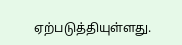ஏற்படுத்தியுள்ளது.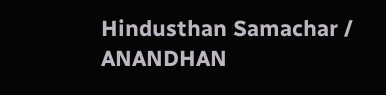Hindusthan Samachar / ANANDHAN